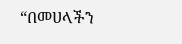“በመሀላችን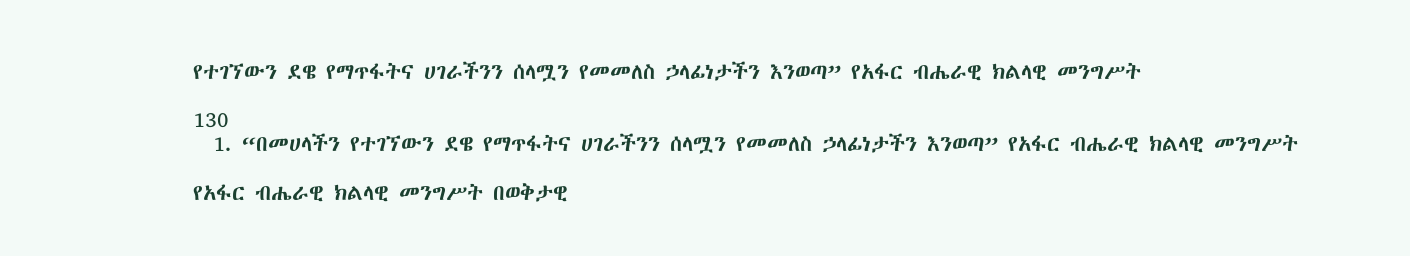የተገኘውን ደዌ የማጥፋትና ሀገራችንን ሰላሟን የመመለስ ኃላፊነታችን እንወጣ” የአፋር ብሔራዊ ክልላዊ መንግሥት

130
  1. “በመሀላችን የተገኘውን ደዌ የማጥፋትና ሀገራችንን ሰላሟን የመመለስ ኃላፊነታችን እንወጣ” የአፋር ብሔራዊ ክልላዊ መንግሥት

የአፋር ብሔራዊ ክልላዊ መንግሥት በወቅታዊ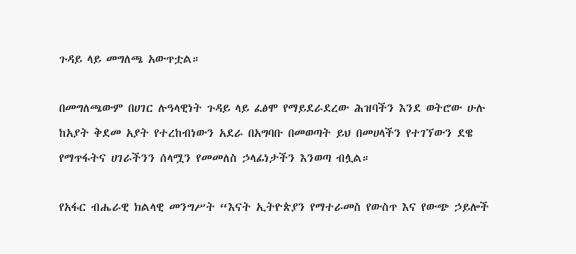ጉዳይ ላይ መግለጫ አውጥቷል።

በመግለጫውም በሀገር ሉዓላዊነት ጉዳይ ላይ ፈፅሞ የማይደራደረው ሕዝባችን እንደ ወትሮው ሁሉ ከአያት ቅደመ አያት የተረከብነውን አደራ በአግባቡ በመወጣት ይህ በመሀላችን የተገኘውን ደዌ የማጥፋትና ሀገራችንን ሰላሟን የመመለስ ኃላፊነታችን እንወጣ ብሏል።

የአፋር ብሔራዊ ክልላዊ መንግሥት “እናት ኢትዮጵያን የማተራመስ የውስጥ እና የውጭ ኃይሎች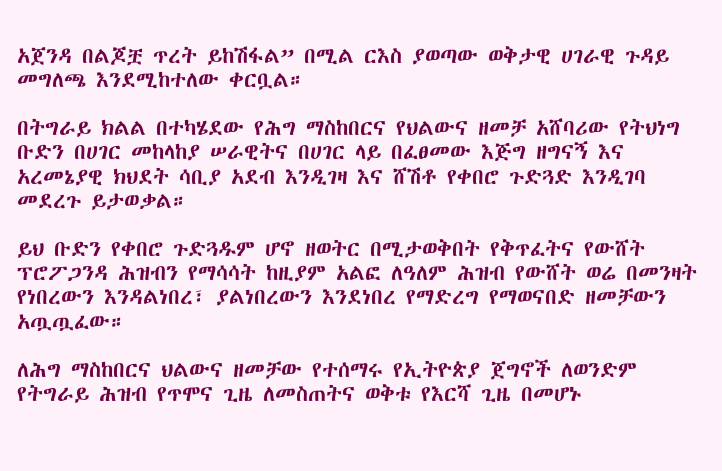አጀንዳ በልጆቿ ጥረት ይከሽፋል” በሚል ርእስ ያወጣው ወቅታዊ ሀገራዊ ጉዳይ መግለጫ እንደሚከተለው ቀርቧል።

በትግራይ ክልል በተካሄደው የሕግ ማስከበርና የህልውና ዘመቻ አሸባሪው የትህነግ ቡድን በሀገር መከላከያ ሠራዊትና በሀገር ላይ በፈፀመው እጅግ ዘግናኝ እና አረመኔያዊ ክህደት ሳቢያ አደብ እንዲገዛ እና ሸሽቶ የቀበሮ ጉድጓድ እንዲገባ መደረጉ ይታወቃል።

ይህ ቡድን የቀበሮ ጉድጓዱም ሆኖ ዘወትር በሚታወቅበት የቅጥፈትና የውሸት ፕሮፖጋንዳ ሕዝብን የማሳሳት ከዚያም አልፎ ለዓለም ሕዝብ የውሸት ወሬ በመንዛት የነበረውን እንዳልነበረ፣ ያልነበረውን እንደነበረ የማድረግ የማወናበድ ዘመቻውን አጧጧፈው።

ለሕግ ማስከበርና ህልውና ዘመቻው የተሰማሩ የኢትዮጵያ ጀግኖች ለወንድም የትግራይ ሕዝብ የጥሞና ጊዜ ለመስጠትና ወቅቱ የእርሻ ጊዜ በመሆኑ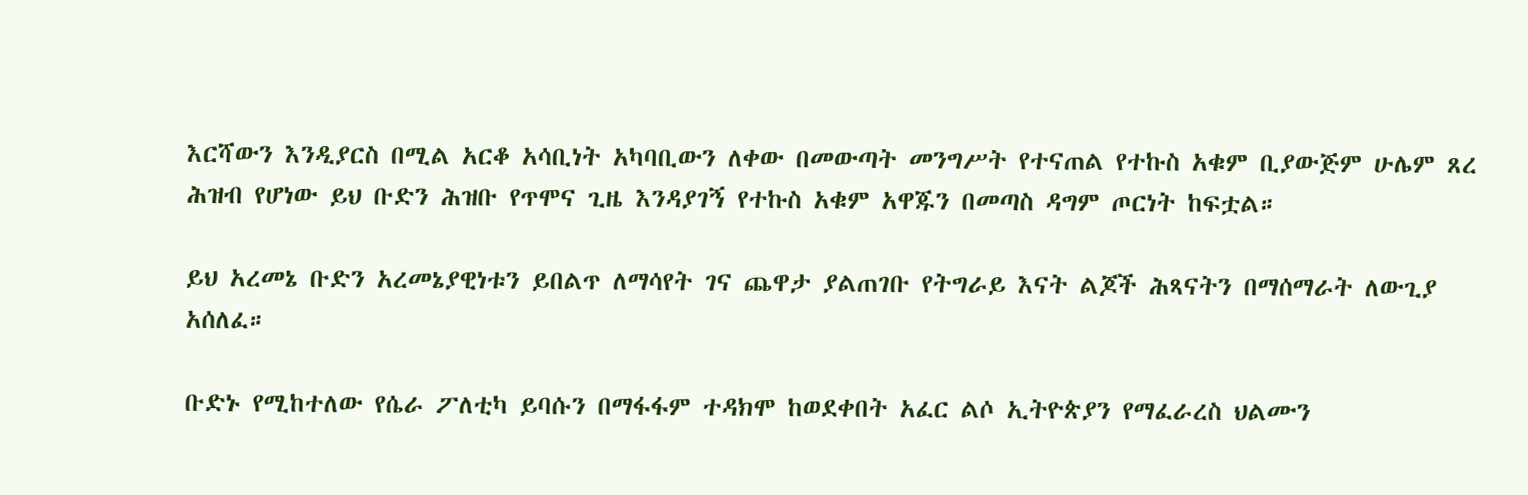እርሻውን እንዲያርስ በሚል አርቆ አሳቢነት አካባቢውን ለቀው በመውጣት መንግሥት የተናጠል የተኩስ አቁም ቢያውጅም ሁሌም ጸረ ሕዝብ የሆነው ይህ ቡድን ሕዝቡ የጥሞና ጊዜ እንዳያገኝ የተኩስ አቁም አዋጁን በመጣስ ዳግም ጦርነት ከፍቷል።

ይህ አረመኔ ቡድን አረመኔያዊነቱን ይበልጥ ለማሳየት ገና ጨዋታ ያልጠገቡ የትግራይ እናት ልጆች ሕጻናትን በማሰማራት ለውጊያ አሰለፈ።

ቡድኑ የሚከተለው የሴራ ፖለቲካ ይባሱን በማፋፋም ተዳክሞ ከወደቀበት አፈር ልሶ ኢትዮጵያን የማፈራረስ ህልሙን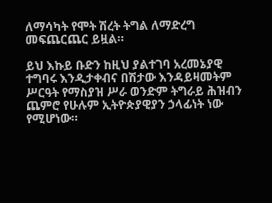ለማሳካት የሞት ሽረት ትግል ለማድረግ መፍጨርጨር ይዟል።

ይህ እኩይ ቡድን ከዚህ ያልተገባ አረመኔያዊ ተግባሩ እንዲታቀብና በሽታው እንዳይዛመትም ሥርዓት የማስያዝ ሥራ ወንድም ትግራይ ሕዝብን ጨምሮ የሁሉም ኢትዮጵያዊያን ኃላፊነት ነው የሚሆነው።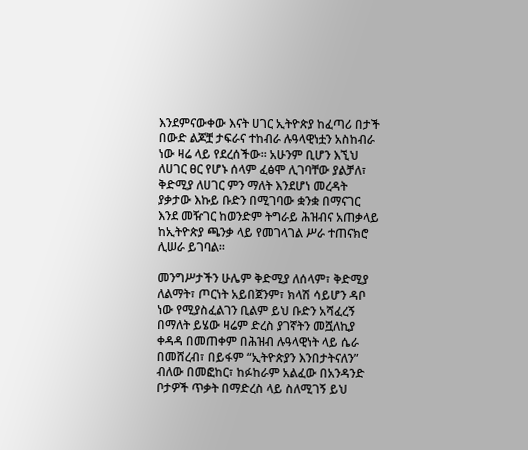እንደምናውቀው እናት ሀገር ኢትዮጵያ ከፈጣሪ በታች በውድ ልጆቿ ታፍራና ተከብራ ሉዓላዊነቷን አስከብራ ነው ዛሬ ላይ የደረሰችው። አሁንም ቢሆን እኚህ ለሀገር ፀር የሆኑ ሰላም ፈፅሞ ሊገባቸው ያልቻለ፣ ቅድሚያ ለሀገር ምን ማለት እንደሆነ መረዳት ያቃታው እኩይ ቡድን በሚገባው ቋንቋ በማናገር እንደ መዥገር ከወንድም ትግራይ ሕዝብና አጠቃላይ ከኢትዮጵያ ጫንቃ ላይ የመገላገል ሥራ ተጠናክሮ ሊሠራ ይገባል።

መንግሥታችን ሁሌም ቅድሚያ ለሰላም፣ ቅድሚያ ለልማት፣ ጦርነት አይበጀንም፣ ክላሽ ሳይሆን ዳቦ ነው የሚያስፈልገን ቢልም ይህ ቡድን አሻፈረኝ በማለት ይሄው ዛሬም ድረስ ያገኛትን መሿለኪያ ቀዳዳ በመጠቀም በሕዝብ ሉዓላዊነት ላይ ሴራ በመሸረብ፣ በይፋም “ኢትዮጵያን እንበታትናለን” ብለው በመፎከር፣ ከፉከራም አልፈው በአንዳንድ ቦታዎች ጥቃት በማድረስ ላይ ስለሚገኝ ይህ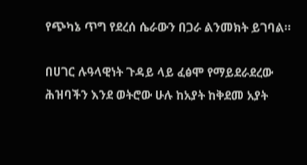የጭካኔ ጥግ የደረሰ ሴራውን በጋራ ልንመክት ይገባል።

በሀገር ሉዓላዊነት ጉዳይ ላይ ፈፅሞ የማይደራደረው ሕዝባችን እንደ ወትሮው ሁሉ ከአያት ከቅደመ አያት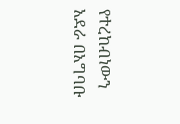የተረከብነውን አደራ በአግባቡ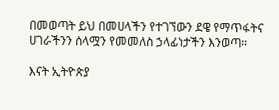በመወጣት ይህ በመሀላችን የተገኘውን ደዌ የማጥፋትና ሀገራችንን ሰላሟን የመመለስ ኃላፊነታችን እንወጣ።

እናት ኢትዮጵያ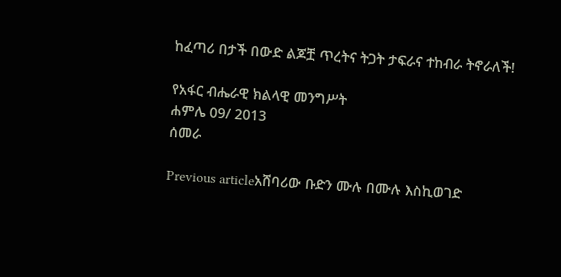ከፈጣሪ በታች በውድ ልጆቿ ጥረትና ትጋት ታፍራና ተከብራ ትኖራለች!

የአፋር ብሔራዊ ክልላዊ መንግሥት
ሐምሌ 09/ 2013
ሰመራ

Previous articleአሸባሪው ቡድን ሙሉ በሙሉ እስኪወገድ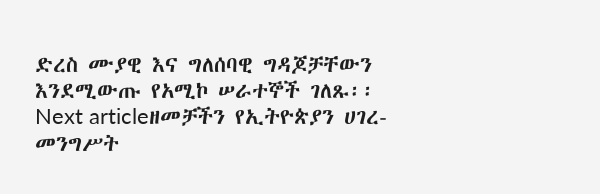ድረስ ሙያዊ እና ግለሰባዊ ግዳጆቻቸውን እንደሚውጡ የአሚኮ ሠራተኞች ገለጹ፡፡
Next articleዘመቻችን የኢትዮጵያን ሀገረ-መንግሥት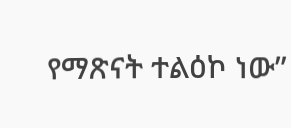የማጽናት ተልዕኮ ነው”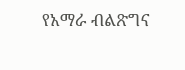የአማራ ብልጽግና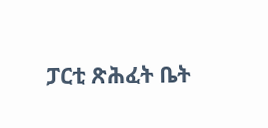ፓርቲ ጽሕፈት ቤት